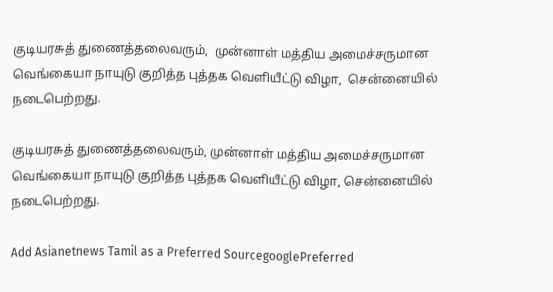குடியரசுத் துணைத்தலைவரும்,  முன்னாள் மத்திய அமைச்சருமான வெங்கையா நாயுடு குறித்த புத்தக வெளியீட்டு விழா,  சென்னையில் நடைபெற்றது.

குடியரசுத் துணைத்தலைவரும், முன்னாள் மத்திய அமைச்சருமான வெங்கையா நாயுடு குறித்த புத்தக வெளியீட்டு விழா, சென்னையில் நடைபெற்றது.

Add Asianetnews Tamil as a Preferred SourcegooglePreferred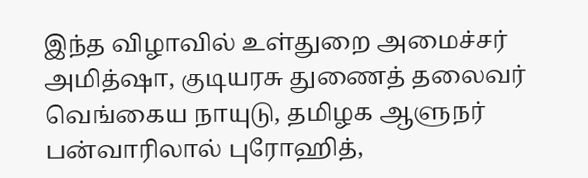இந்த விழாவில் உள்துறை அமைச்சர் அமித்ஷா, குடியரசு துணைத் தலைவர் வெங்கைய நாயுடு, தமிழக ஆளுநர் பன்வாரிலால் புரோஹித்,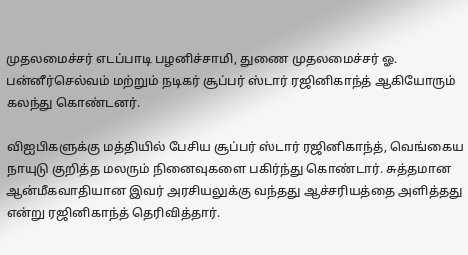முதலமைச்சர் எடப்பாடி பழனிச்சாமி, துணை முதலமைச்சர் ஓ. பன்னீர்செல்வம் மற்றும் நடிகர் சூப்பர் ஸ்டார் ரஜினிகாந்த் ஆகியோரும் கலந்து கொண்டனர்.

விஐபிகளுக்கு மத்தியில் பேசிய சூப்பர் ஸ்டார் ரஜினிகாந்த், வெங்கைய நாயுடு குறித்த மலரும் நினைவுகளை பகிர்ந்து கொண்டார். சுத்தமான ஆன்மீகவாதியான இவர் அரசியலுக்கு வந்தது ஆச்சரியத்தை அளித்தது என்று ரஜினிகாந்த் தெரிவித்தார்.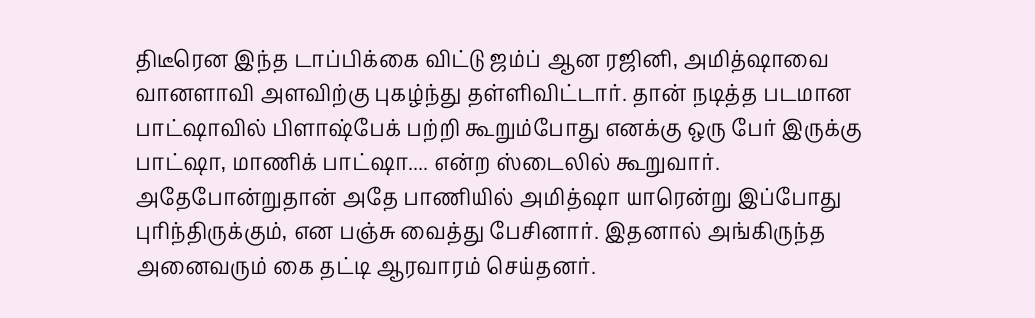திடீரென இந்த டாப்பிக்கை விட்டு ஜம்ப் ஆன ரஜினி, அமித்ஷாவை வானளாவி அளவிற்கு புகழ்ந்து தள்ளிவிட்டார். தான் நடித்த படமான பாட்ஷாவில் பிளாஷ்பேக் பற்றி கூறும்போது எனக்கு ஒரு பேர் இருக்கு பாட்ஷா, மாணிக் பாட்ஷா.... என்ற ஸ்டைலில் கூறுவார். அதேபோன்றுதான் அதே பாணியில் அமித்ஷா யாரென்று இப்போது புரிந்திருக்கும், என பஞ்சு வைத்து பேசினார். இதனால் அங்கிருந்த அனைவரும் கை தட்டி ஆரவாரம் செய்தனர்.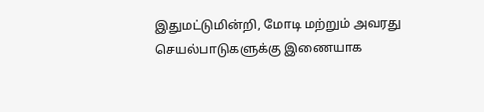இதுமட்டுமின்றி, மோடி மற்றும் அவரது செயல்பாடுகளுக்கு இணையாக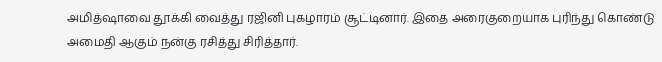அமித்ஷாவை தூக்கி வைத்து ரஜினி புகழாரம் சூட்டினார். இதை அரைகுறையாக புரிந்து கொண்டு அமைதி ஆகும் நன்கு ரசித்து சிரித்தார்.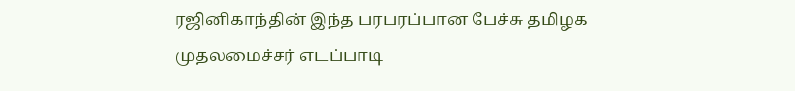ரஜினிகாந்தின் இந்த பரபரப்பான பேச்சு தமிழக முதலமைச்சர் எடப்பாடி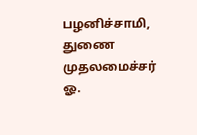பழனிச்சாமி, துணை முதலமைச்சர் ஓ.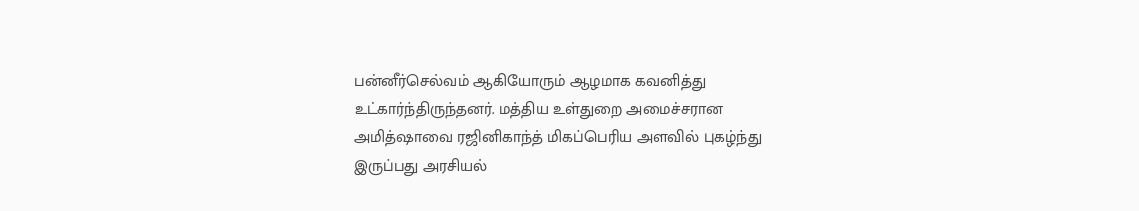பன்னீர்செல்வம் ஆகியோரும் ஆழமாக கவனித்து உட்கார்ந்திருந்தனர். மத்திய உள்துறை அமைச்சரான அமித்ஷாவை ரஜினிகாந்த் மிகப்பெரிய அளவில் புகழ்ந்து இருப்பது அரசியல்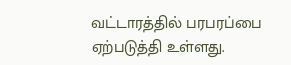வட்டாரத்தில் பரபரப்பை ஏற்படுத்தி உள்ளது.